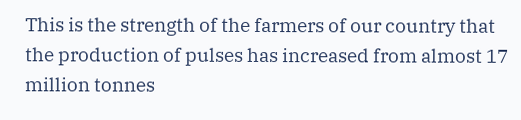This is the strength of the farmers of our country that the production of pulses has increased from almost 17 million tonnes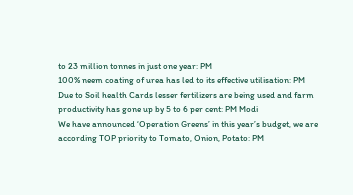to 23 million tonnes in just one year: PM
100% neem coating of urea has led to its effective utilisation: PM
Due to Soil health Cards lesser fertilizers are being used and farm productivity has gone up by 5 to 6 per cent: PM Modi
We have announced ‘Operation Greens’ in this year’s budget, we are according TOP priority to Tomato, Onion, Potato: PM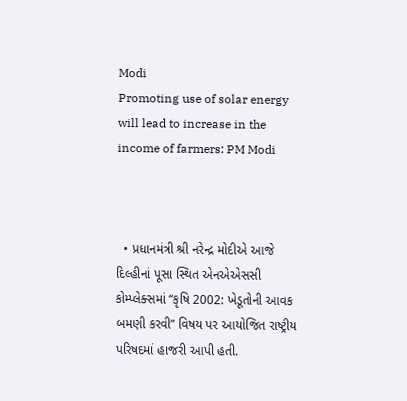Modi
Promoting use of solar energy will lead to increase in the income of farmers: PM Modi



  • પ્રધાનમંત્રી શ્રી નરેન્દ્ર મોદીએ આજે દિલ્હીનાં પૂસા સ્થિત એનએએસસી કોમ્પ્લેક્સમાં “કૃષિ 2002: ખેડૂતોની આવક બમણી કરવી” વિષય પર આયોજિત રાષ્ટ્રીય પરિષદમાં હાજરી આપી હતી.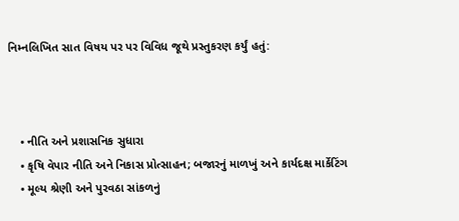નિમ્નલિખિત સાત વિષય પર પર વિવિધ જૂથે પ્રસ્તુકરણ કર્યું હતું:



    • નીતિ અને પ્રશાસનિક સુધારા
    • કૃષિ વેપાર નીતિ અને નિકાસ પ્રોત્સાહન; બજારનું માળખું અને કાર્યદક્ષ માર્કેટિંગ
    • મૂલ્ય શ્રેણી અને પુરવઠા સાંકળનું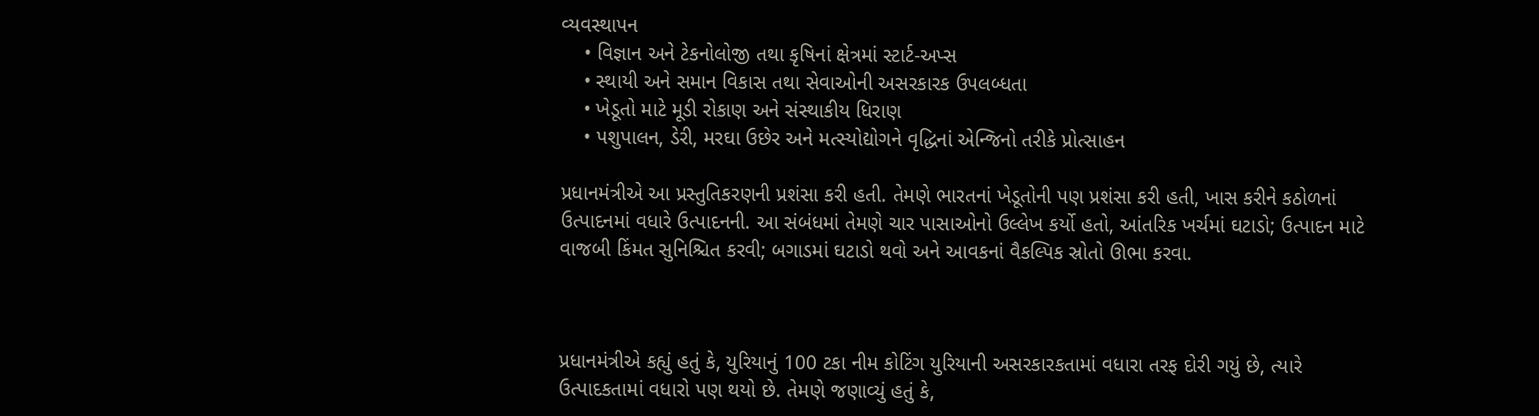વ્યવસ્થાપન
    • વિજ્ઞાન અને ટેકનોલોજી તથા કૃષિનાં ક્ષેત્રમાં સ્ટાર્ટ-અપ્સ
    • સ્થાયી અને સમાન વિકાસ તથા સેવાઓની અસરકારક ઉપલબ્ધતા
    • ખેડૂતો માટે મૂડી રોકાણ અને સંસ્થાકીય ધિરાણ
    • પશુપાલન, ડેરી, મરઘા ઉછેર અને મત્સ્યોદ્યોગને વૃદ્ધિનાં એન્જિનો તરીકે પ્રોત્સાહન

પ્રધાનમંત્રીએ આ પ્રસ્તુતિકરણની પ્રશંસા કરી હતી. તેમણે ભારતનાં ખેડૂતોની પણ પ્રશંસા કરી હતી, ખાસ કરીને કઠોળનાં ઉત્પાદનમાં વધારે ઉત્પાદનની. આ સંબંધમાં તેમણે ચાર પાસાઓનો ઉલ્લેખ કર્યો હતો, આંતરિક ખર્ચમાં ઘટાડો; ઉત્પાદન માટે વાજબી કિંમત સુનિશ્ચિત કરવી; બગાડમાં ઘટાડો થવો અને આવકનાં વૈકલ્પિક સ્રોતો ઊભા કરવા.



પ્રધાનમંત્રીએ કહ્યું હતું કે, યુરિયાનું 100 ટકા નીમ કોટિંગ યુરિયાની અસરકારકતામાં વધારા તરફ દોરી ગયું છે, ત્યારે ઉત્પાદકતામાં વધારો પણ થયો છે. તેમણે જણાવ્યું હતું કે,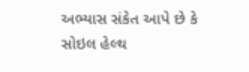અભ્યાસ સંકેત આપે છે કે સોઇલ હેલ્થ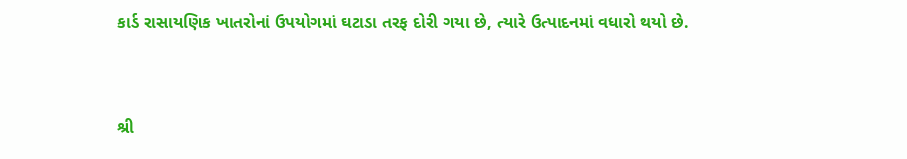કાર્ડ રાસાયણિક ખાતરોનાં ઉપયોગમાં ઘટાડા તરફ દોરી ગયા છે, ત્યારે ઉત્પાદનમાં વધારો થયો છે.



શ્રી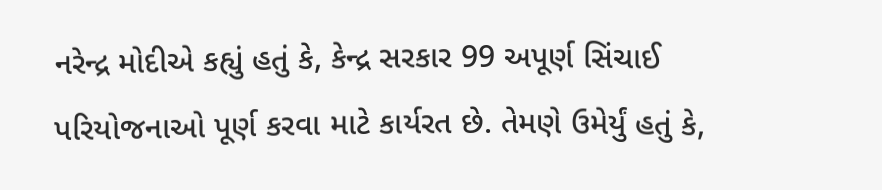નરેન્દ્ર મોદીએ કહ્યું હતું કે, કેન્દ્ર સરકાર 99 અપૂર્ણ સિંચાઈ પરિયોજનાઓ પૂર્ણ કરવા માટે કાર્યરત છે. તેમણે ઉમેર્યું હતું કે,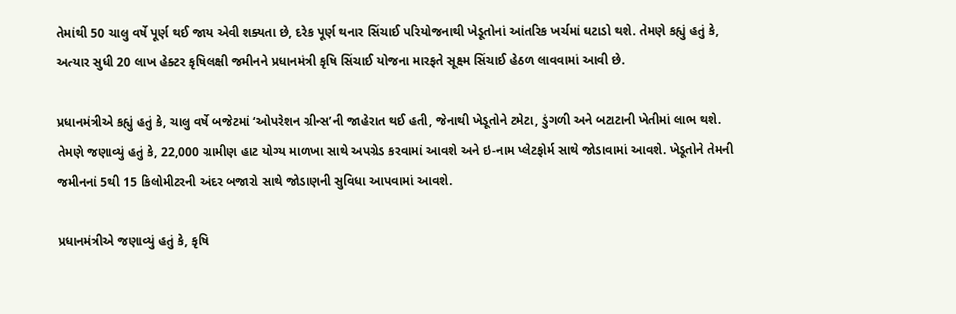તેમાંથી 50 ચાલુ વર્ષે પૂર્ણ થઈ જાય એવી શક્યતા છે, દરેક પૂર્ણ થનાર સિંચાઈ પરિયોજનાથી ખેડૂતોનાં આંતરિક ખર્ચમાં ઘટાડો થશે. તેમણે કહ્યું હતું કે, અત્યાર સુધી 20 લાખ હેક્ટર કૃષિલક્ષી જમીનને પ્રધાનમંત્રી કૃષિ સિંચાઈ યોજના મારફતે સૂક્ષ્મ સિંચાઈ હેઠળ લાવવામાં આવી છે.

પ્રધાનમંત્રીએ કહ્યું હતું કે, ચાલુ વર્ષે બજેટમાં ‘ઓપરેશન ગ્રીન્સ’ની જાહેરાત થઈ હતી, જેનાથી ખેડૂતોને ટમેટા, ડુંગળી અને બટાટાની ખેતીમાં લાભ થશે. તેમણે જણાવ્યું હતું કે, 22,000 ગ્રામીણ હાટ યોગ્ય માળખા સાથે અપગ્રેડ કરવામાં આવશે અને ઇ-નામ પ્લેટફોર્મ સાથે જોડાવામાં આવશે. ખેડૂતોને તેમની જમીનનાં 5થી 15 કિલોમીટરની અંદર બજારો સાથે જોડાણની સુવિધા આપવામાં આવશે.

પ્રધાનમંત્રીએ જણાવ્યું હતું કે, કૃષિ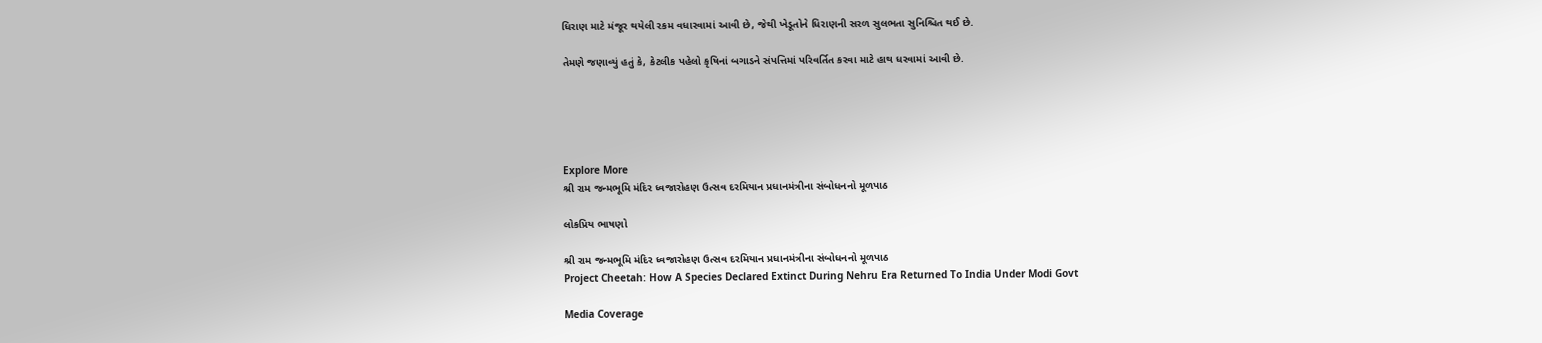ધિરાણ માટે મંજૂર થયેલી રકમ વધારવામાં આવી છે, જેથી ખેડૂતોને ધિરાણની સરળ સુલભતા સુનિશ્ચિત થઈ છે.

તેમણે જણાવ્યું હતું કે, કેટલીક પહેલો કૃષિનાં બગાડને સંપત્તિમાં પરિવર્તિત કરવા માટે હાથ ધરવામાં આવી છે.





Explore More
શ્રી રામ જન્મભૂમિ મંદિર ધ્વજારોહણ ઉત્સવ દરમિયાન પ્રધાનમંત્રીના સંબોધનનો મૂળપાઠ

લોકપ્રિય ભાષણો

શ્રી રામ જન્મભૂમિ મંદિર ધ્વજારોહણ ઉત્સવ દરમિયાન પ્રધાનમંત્રીના સંબોધનનો મૂળપાઠ
Project Cheetah: How A Species Declared Extinct During Nehru Era Returned To India Under Modi Govt

Media Coverage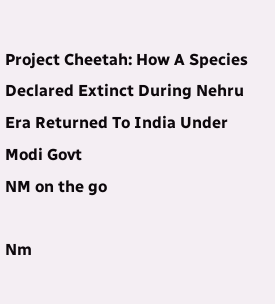Project Cheetah: How A Species Declared Extinct During Nehru Era Returned To India Under Modi Govt
NM on the go

Nm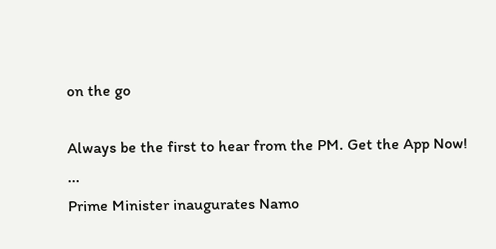on the go

Always be the first to hear from the PM. Get the App Now!
...
Prime Minister inaugurates Namo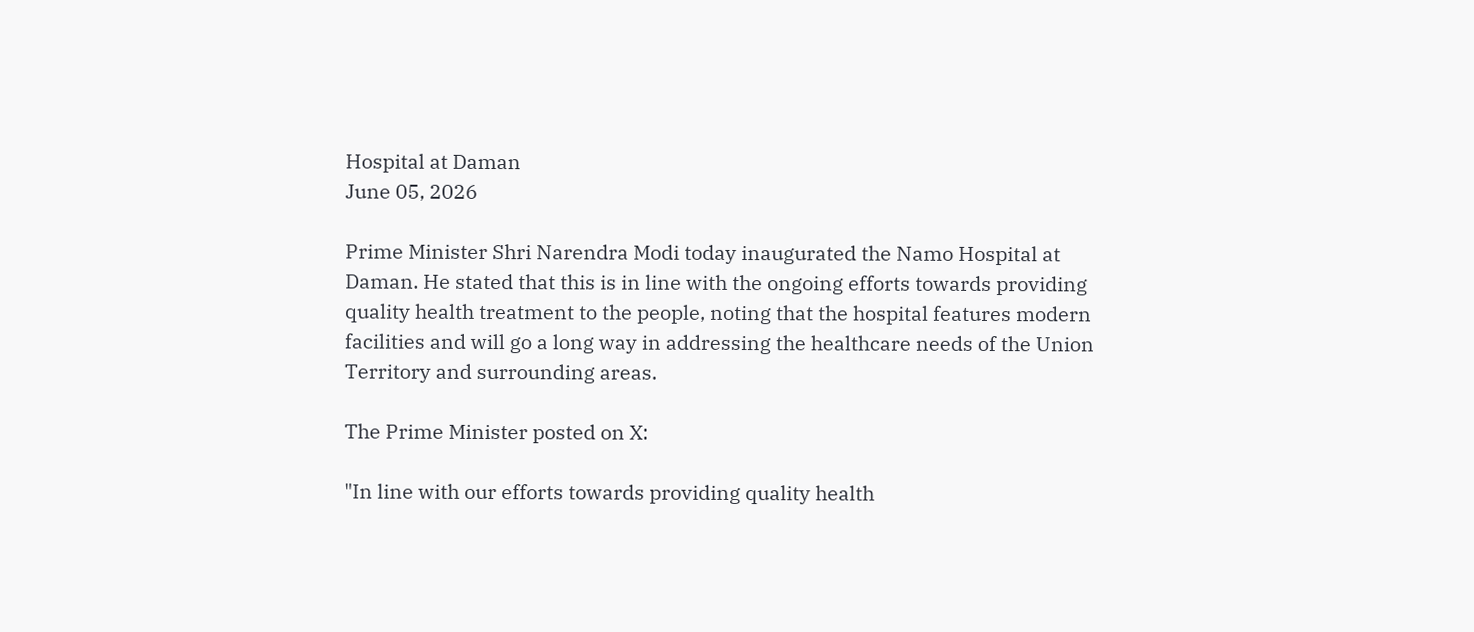Hospital at Daman
June 05, 2026

Prime Minister Shri Narendra Modi today inaugurated the Namo Hospital at Daman. He stated that this is in line with the ongoing efforts towards providing quality health treatment to the people, noting that the hospital features modern facilities and will go a long way in addressing the healthcare needs of the Union Territory and surrounding areas.

The Prime Minister posted on X:

"In line with our efforts towards providing quality health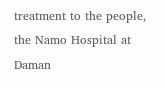treatment to the people, the Namo Hospital at Daman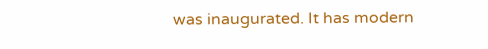was inaugurated. It has modern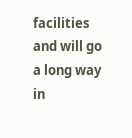facilities and will go a long way in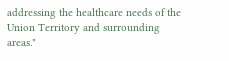addressing the healthcare needs of the Union Territory and surrounding areas."